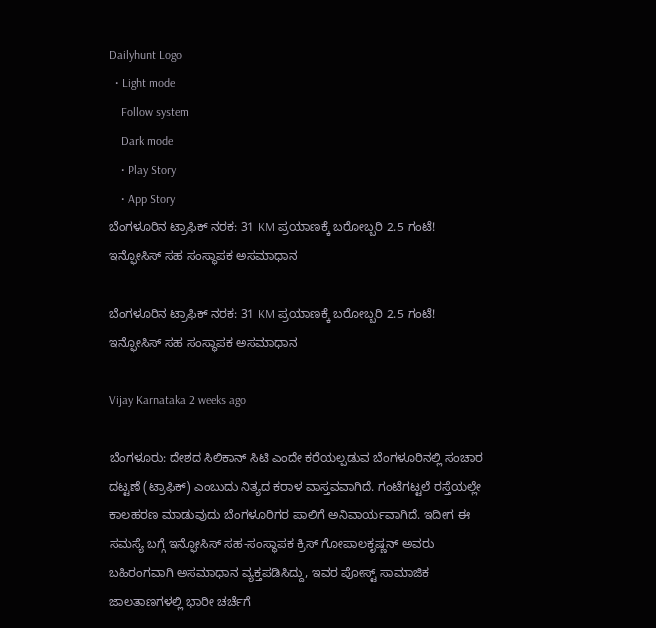Dailyhunt Logo
  • Light mode
    Follow system
    Dark mode
    • Play Story
    • App Story
ಬೆಂಗಳೂರಿನ ಟ್ರಾಫಿಕ್ ನರಕ: 31 KM ಪ್ರಯಾಣಕ್ಕೆ ಬರೋಬ್ಬರಿ 2.5 ಗಂಟೆ! ಇನ್ಫೋಸಿಸ್ ಸಹ ಸಂಸ್ಥಾಪಕ ಅಸಮಾಧಾನ

ಬೆಂಗಳೂರಿನ ಟ್ರಾಫಿಕ್ ನರಕ: 31 KM ಪ್ರಯಾಣಕ್ಕೆ ಬರೋಬ್ಬರಿ 2.5 ಗಂಟೆ! ಇನ್ಫೋಸಿಸ್ ಸಹ ಸಂಸ್ಥಾಪಕ ಅಸಮಾಧಾನ

Vijay Karnataka 2 weeks ago

ಬೆಂಗಳೂರು: ದೇಶದ ಸಿಲಿಕಾನ್ ಸಿಟಿ ಎಂದೇ ಕರೆಯಲ್ಪಡುವ ಬೆಂಗಳೂರಿನಲ್ಲಿ ಸಂಚಾರ ದಟ್ಟಣೆ (ಟ್ರಾಫಿಕ್) ಎಂಬುದು ನಿತ್ಯದ ಕರಾಳ ವಾಸ್ತವವಾಗಿದೆ. ಗಂಟೆಗಟ್ಟಲೆ ರಸ್ತೆಯಲ್ಲೇ ಕಾಲಹರಣ ಮಾಡುವುದು ಬೆಂಗಳೂರಿಗರ ಪಾಲಿಗೆ ಅನಿವಾರ್ಯವಾಗಿದೆ. ಇದೀಗ ಈ ಸಮಸ್ಯೆ ಬಗ್ಗೆ ಇನ್ಫೋಸಿಸ್ ಸಹ-ಸಂಸ್ಥಾಪಕ ಕ್ರಿಸ್ ಗೋಪಾಲಕೃಷ್ಣನ್ ಅವರು ಬಹಿರಂಗವಾಗಿ ಅಸಮಾಧಾನ ವ್ಯಕ್ತಪಡಿಸಿದ್ದು, ಇವರ ಪೋಸ್ಟ್ ಸಾಮಾಜಿಕ ಜಾಲತಾಣಗಳಲ್ಲಿ ಭಾರೀ ಚರ್ಚೆಗೆ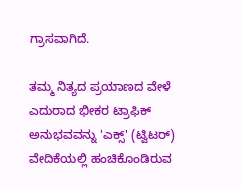ಗ್ರಾಸವಾಗಿದೆ.

ತಮ್ಮ ನಿತ್ಯದ ಪ್ರಯಾಣದ ವೇಳೆ ಎದುರಾದ ಭೀಕರ ಟ್ರಾಫಿಕ್ ಅನುಭವವನ್ನು 'ಎಕ್ಸ್' (ಟ್ವಿಟರ್) ವೇದಿಕೆಯಲ್ಲಿ ಹಂಚಿಕೊಂಡಿರುವ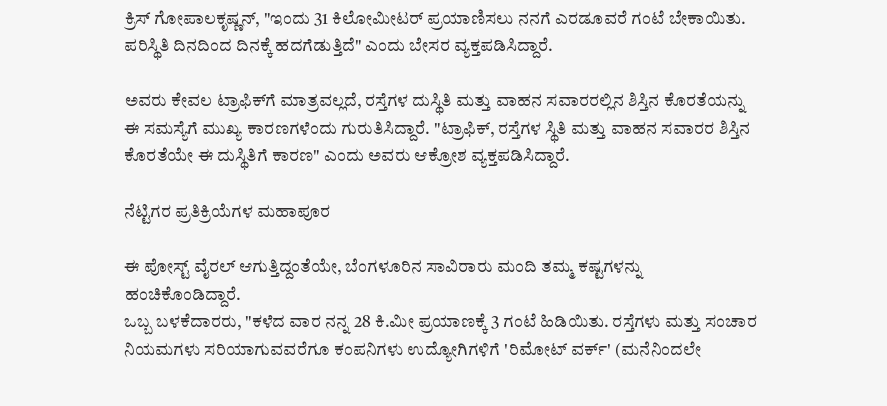ಕ್ರಿಸ್ ಗೋಪಾಲಕೃಷ್ಣನ್, "ಇಂದು 31 ಕಿಲೋಮೀಟರ್ ಪ್ರಯಾಣಿಸಲು ನನಗೆ ಎರಡೂವರೆ ಗಂಟೆ ಬೇಕಾಯಿತು. ಪರಿಸ್ಥಿತಿ ದಿನದಿಂದ ದಿನಕ್ಕೆ ಹದಗೆಡುತ್ತಿದೆ" ಎಂದು ಬೇಸರ ವ್ಯಕ್ತಪಡಿಸಿದ್ದಾರೆ.

ಅವರು ಕೇವಲ ಟ್ರಾಫಿಕ್‌ಗೆ ಮಾತ್ರವಲ್ಲದೆ, ರಸ್ತೆಗಳ ದುಸ್ಥಿತಿ ಮತ್ತು ವಾಹನ ಸವಾರರಲ್ಲಿನ ಶಿಸ್ತಿನ ಕೊರತೆಯನ್ನು ಈ ಸಮಸ್ಯೆಗೆ ಮುಖ್ಯ ಕಾರಣಗಳೆಂದು ಗುರುತಿಸಿದ್ದಾರೆ. "ಟ್ರಾಫಿಕ್, ರಸ್ತೆಗಳ ಸ್ಥಿತಿ ಮತ್ತು ವಾಹನ ಸವಾರರ ಶಿಸ್ತಿನ ಕೊರತೆಯೇ ಈ ದುಸ್ಥಿತಿಗೆ ಕಾರಣ" ಎಂದು ಅವರು ಆಕ್ರೋಶ ವ್ಯಕ್ತಪಡಿಸಿದ್ದಾರೆ.

ನೆಟ್ಟಿಗರ ಪ್ರತಿಕ್ರಿಯೆಗಳ ಮಹಾಪೂರ

ಈ ಪೋಸ್ಟ್ ವೈರಲ್ ಆಗುತ್ತಿದ್ದಂತೆಯೇ, ಬೆಂಗಳೂರಿನ ಸಾವಿರಾರು ಮಂದಿ ತಮ್ಮ ಕಷ್ಟಗಳನ್ನು ಹಂಚಿಕೊಂಡಿದ್ದಾರೆ.
ಒಬ್ಬ ಬಳಕೆದಾರರು, "ಕಳೆದ ವಾರ ನನ್ನ 28 ಕಿ.ಮೀ ಪ್ರಯಾಣಕ್ಕೆ 3 ಗಂಟೆ ಹಿಡಿಯಿತು. ರಸ್ತೆಗಳು ಮತ್ತು ಸಂಚಾರ ನಿಯಮಗಳು ಸರಿಯಾಗುವವರೆಗೂ ಕಂಪನಿಗಳು ಉದ್ಯೋಗಿಗಳಿಗೆ 'ರಿಮೋಟ್ ವರ್ಕ್' (ಮನೆನಿಂದಲೇ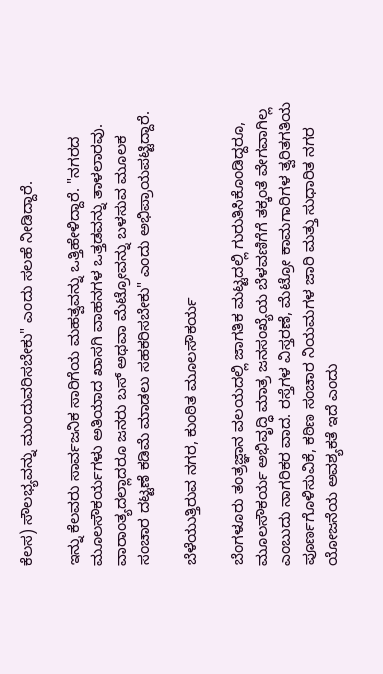ಕೆಲಸ) ಸೌಲಭ್ಯವನ್ನು ಮುಂದುವರಿಸಬೇಕು" ಎಂದು ಸಲಹೆ ನೀಡಿದ್ದಾರೆ.

ಇನ್ನು ಕೆಲವರು ಸಾರ್ವಜನಿಕ ಸಾರಿಗೆಯ ಮಹತ್ವವನ್ನು ಒತ್ತಿಹೇಳಿದ್ದಾರೆ. "ನಗರದ ಮೂಲಸೌಕರ್ಯಗಳು ಅತಿಯಾದ ಖಾಸಗಿ ವಾಹನಗಳ ಒತ್ತಡವನ್ನು ತಾಳಲಾರವು. ವಾರಾಂತ್ಯದಲ್ಲಾದರೂ ಜನರು ಬಸ್ ಅಥವಾ ಮೆಟ್ರೋವನ್ನು ಬಳಸುವ ಮೂಲಕ ಸಂಚಾರ ದಟ್ಟಣೆ ಕಡಿಮೆ ಮಾಡಲು ಸಹಕರಿಸಬೇಕು" ಎಂದು ಅಭಿಪ್ರಾಯಪಟ್ಟಿದ್ದಾರೆ.

ಬೆಳೆಯುತ್ತಿರುವ ನಗರ, ಕುಂಠಿತ ಮೂಲಸೌಕರ್ಯ

ಬೆಂಗಳೂರು ತಂತ್ರಜ್ಞಾನ ವಲಯದಲ್ಲಿ ಜಾಗತಿಕ ಮಟ್ಟದಲ್ಲಿ ಗುರುತಿಸಿಕೊಂಡಿದ್ದರೂ, ಮೂಲಸೌಕರ್ಯ ಅಭಿವೃದ್ಧಿ ಮಾತ್ರ ಜನಸಂಖ್ಯೆಯ ಬೆಳವಣಿಗೆಗೆ ತಕ್ಕಂತೆ ವೇಗವಾಗಿಲ್ಲ ಎಂಬುದು ನಾಗರಿಕರ ವಾದ. ರಸ್ತೆಗಳ ವಿಸ್ತರಣೆ, ಮೆಟ್ರೋ ಕಾಮಗಾರಿಗಳ ತ್ವರಿತಗತಿಯ ಪೂರ್ಣಗೊಳಿಸುವಿಕೆ, ಕಠಿಣ ಸಂಚಾರ ನಿಯಮಗಳ ಜಾರಿ ಮತ್ತು ಸುಧಾರಿತ ನಗರ ಯೋಜನೆಯ ಅವಶ್ಯಕತೆ ಇದೆ ಎಂದು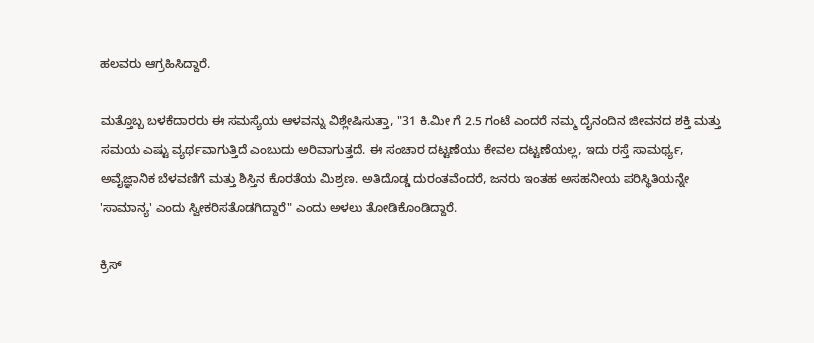ಹಲವರು ಆಗ್ರಹಿಸಿದ್ದಾರೆ.

ಮತ್ತೊಬ್ಬ ಬಳಕೆದಾರರು ಈ ಸಮಸ್ಯೆಯ ಆಳವನ್ನು ವಿಶ್ಲೇಷಿಸುತ್ತಾ, "31 ಕಿ.ಮೀ ಗೆ 2.5 ಗಂಟೆ ಎಂದರೆ ನಮ್ಮ ದೈನಂದಿನ ಜೀವನದ ಶಕ್ತಿ ಮತ್ತು ಸಮಯ ಎಷ್ಟು ವ್ಯರ್ಥವಾಗುತ್ತಿದೆ ಎಂಬುದು ಅರಿವಾಗುತ್ತದೆ. ಈ ಸಂಚಾರ ದಟ್ಟಣೆಯು ಕೇವಲ ದಟ್ಟಣೆಯಲ್ಲ, ಇದು ರಸ್ತೆ ಸಾಮರ್ಥ್ಯ, ಅವೈಜ್ಞಾನಿಕ ಬೆಳವಣಿಗೆ ಮತ್ತು ಶಿಸ್ತಿನ ಕೊರತೆಯ ಮಿಶ್ರಣ. ಅತಿದೊಡ್ಡ ದುರಂತವೆಂದರೆ, ಜನರು ಇಂತಹ ಅಸಹನೀಯ ಪರಿಸ್ಥಿತಿಯನ್ನೇ 'ಸಾಮಾನ್ಯ' ಎಂದು ಸ್ವೀಕರಿಸತೊಡಗಿದ್ದಾರೆ" ಎಂದು ಅಳಲು ತೋಡಿಕೊಂಡಿದ್ದಾರೆ.

ಕ್ರಿಸ್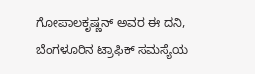ಗೋಪಾಲಕೃಷ್ಣನ್ ಅವರ ಈ ದನಿ, ಬೆಂಗಳೂರಿನ ಟ್ರಾಫಿಕ್ ಸಮಸ್ಯೆಯ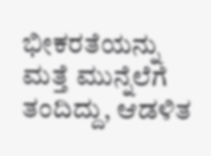ಭೀಕರತೆಯನ್ನು ಮತ್ತೆ ಮುನ್ನೆಲೆಗೆ ತಂದಿದ್ದು, ಆಡಳಿತ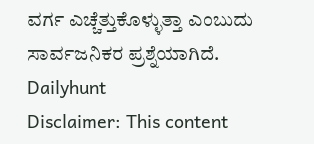ವರ್ಗ ಎಚ್ಚೆತ್ತುಕೊಳ್ಳುತ್ತಾ ಎಂಬುದು ಸಾರ್ವಜನಿಕರ ಪ್ರಶ್ನೆಯಾಗಿದೆ.
Dailyhunt
Disclaimer: This content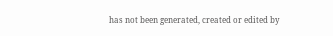has not been generated, created or edited by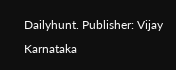Dailyhunt. Publisher: Vijay Karnataka